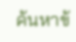ค้นหาข้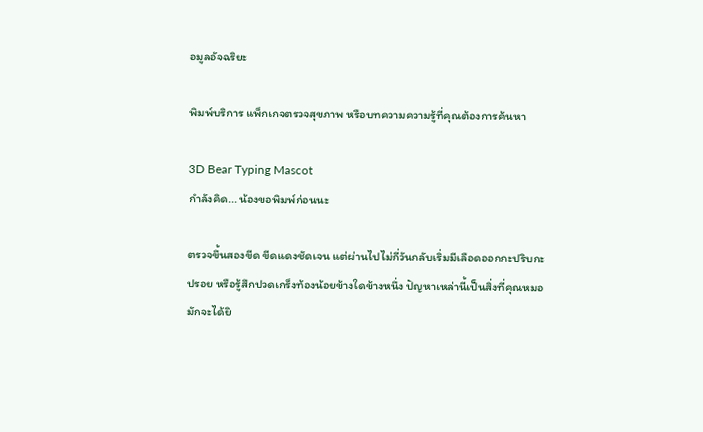อมูลอัจฉริยะ

พิมพ์บริการ แพ็กเกจตรวจสุขภาพ หรือบทความความรู้ที่คุณต้องการค้นหา

3D Bear Typing Mascot
กำลังคิด... น้องขอพิมพ์ก่อนนะ

ตรวจขึ้นสองขีด ขีดแดงชัดเจน แต่ผ่านไปไม่กี่วันกลับเริ่มมีเลือดออกกะปริบกะปรอย หรือรู้สึกปวดเกร็งท้องน้อยข้างใดข้างหนึ่ง ปัญหาเหล่านี้เป็นสิ่งที่คุณหมอมักจะได้ยิ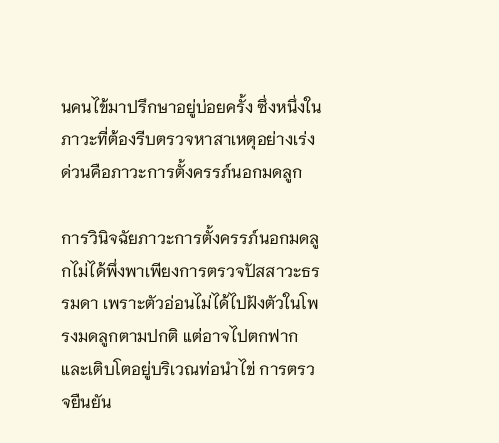นคนไข้มาปรึกษาอยู่บ่อยครั้ง ซึ่งหนึ่งในภาวะที่ต้องรีบตรวจหาสาเหตุอย่างเร่งด่วนคือภาวะการตั้งครรภ์นอกมดลูก

การวินิจฉัยภาวะการตั้งครรภ์นอกมดลูกไม่ได้พึ่งพาเพียงการตรวจปัสสาวะธรรมดา เพราะตัวอ่อนไม่ได้ไปฝังตัวในโพรงมดลูกตามปกติ แต่อาจไปตกฟากและเติบโตอยู่บริเวณท่อนำไข่ การตรวจยืนยัน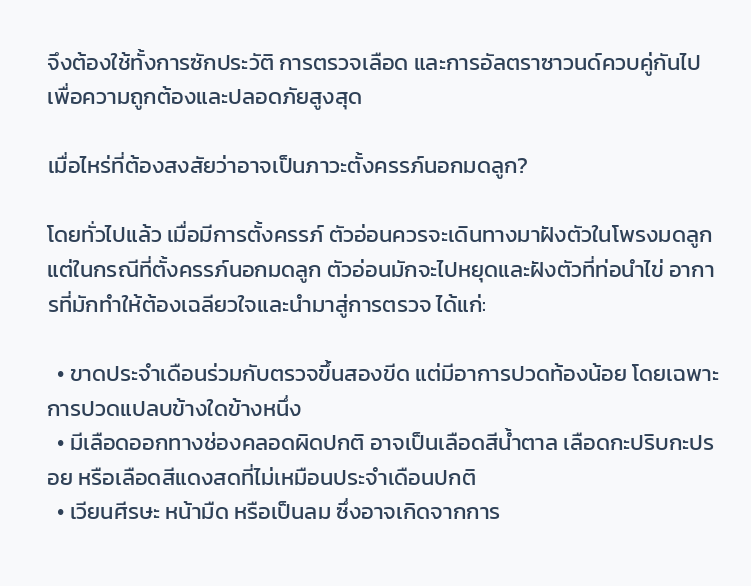จึงต้องใช้ทั้งการซักประวัติ การตรวจเลือด และการอัลตราซาวนด์ควบคู่กันไป เพื่อความถูกต้องและปลอดภัยสูงสุด

เมื่อไหร่ที่ต้องสงสัยว่าอาจเป็นภาวะตั้งครรภ์นอกมดลูก?

โดยทั่วไปแล้ว เมื่อมีการตั้งครรภ์ ตัวอ่อนควรจะเดินทางมาฝังตัวในโพรงมดลูก แต่ในกรณีที่ตั้งครรภ์นอกมดลูก ตัวอ่อนมักจะไปหยุดและฝังตัวที่ท่อนำไข่ อาการที่มักทำให้ต้องเฉลียวใจและนำมาสู่การตรวจ ได้แก่:

  • ขาดประจำเดือนร่วมกับตรวจขึ้นสองขีด แต่มีอาการปวดท้องน้อย โดยเฉพาะการปวดแปลบข้างใดข้างหนึ่ง
  • มีเลือดออกทางช่องคลอดผิดปกติ อาจเป็นเลือดสีน้ำตาล เลือดกะปริบกะปรอย หรือเลือดสีแดงสดที่ไม่เหมือนประจำเดือนปกติ
  • เวียนศีรษะ หน้ามืด หรือเป็นลม ซึ่งอาจเกิดจากการ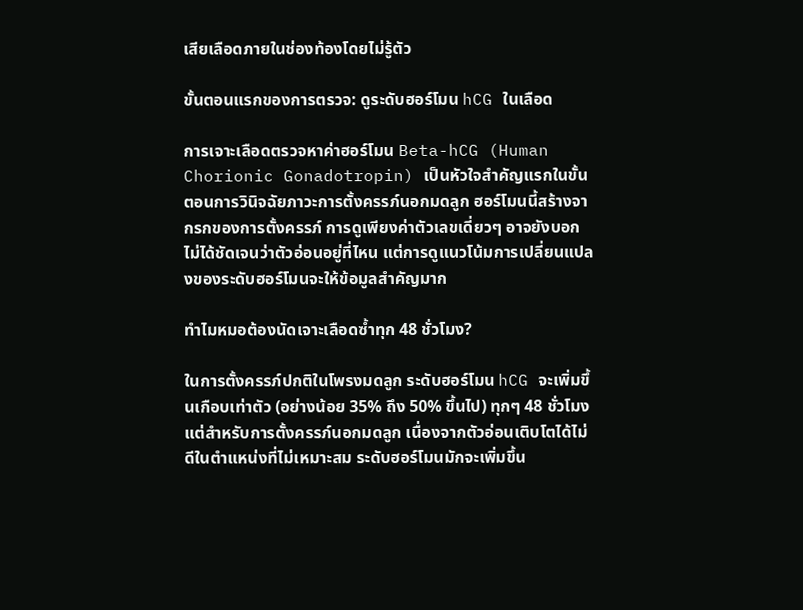เสียเลือดภายในช่องท้องโดยไม่รู้ตัว

ขั้นตอนแรกของการตรวจ: ดูระดับฮอร์โมน hCG ในเลือด

การเจาะเลือดตรวจหาค่าฮอร์โมน Beta-hCG (Human Chorionic Gonadotropin) เป็นหัวใจสำคัญแรกในขั้นตอนการวินิจฉัยภาวะการตั้งครรภ์นอกมดลูก ฮอร์โมนนี้สร้างจากรกของการตั้งครรภ์ การดูเพียงค่าตัวเลขเดี่ยวๆ อาจยังบอกไม่ได้ชัดเจนว่าตัวอ่อนอยู่ที่ไหน แต่การดูแนวโน้มการเปลี่ยนแปลงของระดับฮอร์โมนจะให้ข้อมูลสำคัญมาก

ทำไมหมอต้องนัดเจาะเลือดซ้ำทุก 48 ชั่วโมง?

ในการตั้งครรภ์ปกติในโพรงมดลูก ระดับฮอร์โมน hCG จะเพิ่มขึ้นเกือบเท่าตัว (อย่างน้อย 35% ถึง 50% ขึ้นไป) ทุกๆ 48 ชั่วโมง แต่สำหรับการตั้งครรภ์นอกมดลูก เนื่องจากตัวอ่อนเติบโตได้ไม่ดีในตำแหน่งที่ไม่เหมาะสม ระดับฮอร์โมนมักจะเพิ่มขึ้น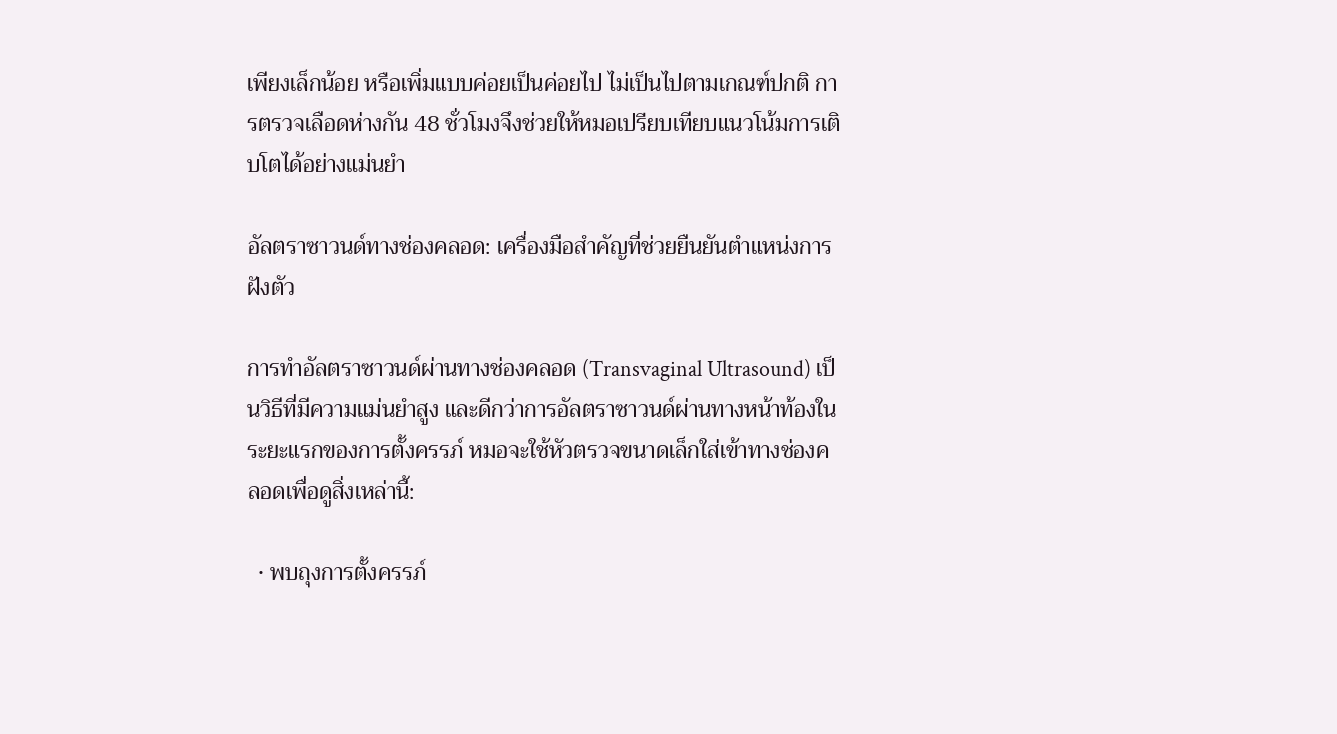เพียงเล็กน้อย หรือเพิ่มแบบค่อยเป็นค่อยไป ไม่เป็นไปตามเกณฑ์ปกติ การตรวจเลือดห่างกัน 48 ชั่วโมงจึงช่วยให้หมอเปรียบเทียบแนวโน้มการเติบโตได้อย่างแม่นยำ

อัลตราซาวนด์ทางช่องคลอด: เครื่องมือสำคัญที่ช่วยยืนยันตำแหน่งการฝังตัว

การทำอัลตราซาวนด์ผ่านทางช่องคลอด (Transvaginal Ultrasound) เป็นวิธีที่มีความแม่นยำสูง และดีกว่าการอัลตราซาวนด์ผ่านทางหน้าท้องในระยะแรกของการตั้งครรภ์ หมอจะใช้หัวตรวจขนาดเล็กใส่เข้าทางช่องคลอดเพื่อดูสิ่งเหล่านี้:

  • พบถุงการตั้งครรภ์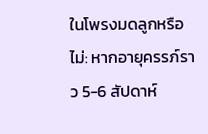ในโพรงมดลูกหรือไม่: หากอายุครรภ์ราว 5-6 สัปดาห์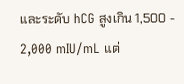และระดับ hCG สูงเกิน 1,500 - 2,000 mIU/mL แต่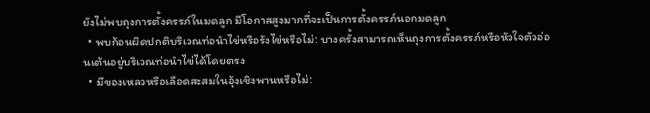ยังไม่พบถุงการตั้งครรภ์ในมดลูก มีโอกาสสูงมากที่จะเป็นการตั้งครรภ์นอกมดลูก
  • พบก้อนผิดปกติบริเวณท่อนำไข่หรือรังไข่หรือไม่: บางครั้งสามารถเห็นถุงการตั้งครรภ์หรือหัวใจตัวอ่อนเต้นอยู่บริเวณท่อนำไข่ได้โดยตรง
  • มีของเหลวหรือเลือดสะสมในอุ้งเชิงพานหรือไม่: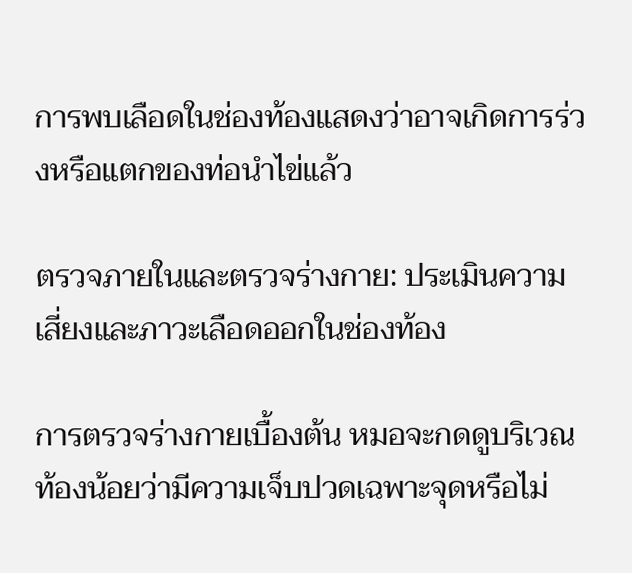การพบเลือดในช่องท้องแสดงว่าอาจเกิดการร่วงหรือแตกของท่อนำไข่แล้ว

ตรวจภายในและตรวจร่างกาย: ประเมินความเสี่ยงและภาวะเลือดออกในช่องท้อง

การตรวจร่างกายเบื้องต้น หมอจะกดดูบริเวณท้องน้อยว่ามีความเจ็บปวดเฉพาะจุดหรือไม่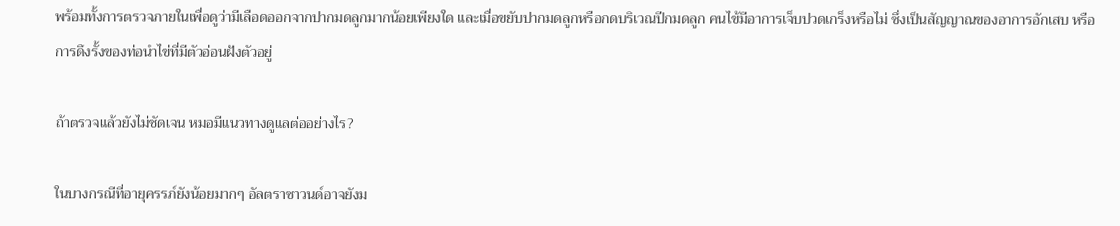พร้อมทั้งการตรวจภายในเพื่อดูว่ามีเลือดออกจากปากมดลูกมากน้อยเพียงใด และเมื่อขยับปากมดลูกหรือกดบริเวณปีกมดลูก คนไข้มีอาการเจ็บปวดเกร็งหรือไม่ ซึ่งเป็นสัญญาณของอาการอักเสบ หรือการดึงรั้งของท่อนำไข่ที่มีตัวอ่อนฝังตัวอยู่

ถ้าตรวจแล้วยังไม่ชัดเจน หมอมีแนวทางดูแลต่ออย่างไร?

ในบางกรณีที่อายุครรภ์ยังน้อยมากๆ อัลตราซาวนด์อาจยังม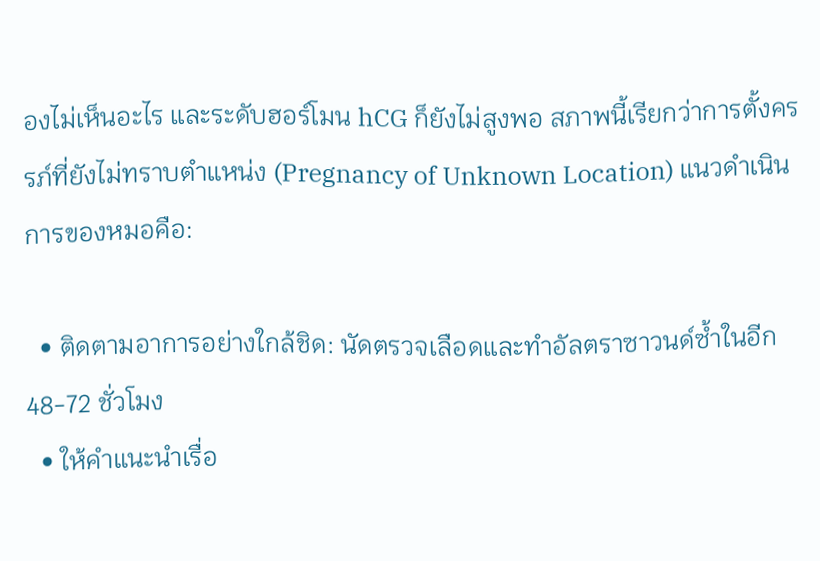องไม่เห็นอะไร และระดับฮอร์โมน hCG ก็ยังไม่สูงพอ สภาพนี้เรียกว่าการตั้งครรภ์ที่ยังไม่ทราบตำแหน่ง (Pregnancy of Unknown Location) แนวดำเนินการของหมอคือ:

  • ติดตามอาการอย่างใกล้ชิด: นัดตรวจเลือดและทำอัลตราซาวนด์ซ้ำในอีก 48-72 ชั่วโมง
  • ให้คำแนะนำเรื่อ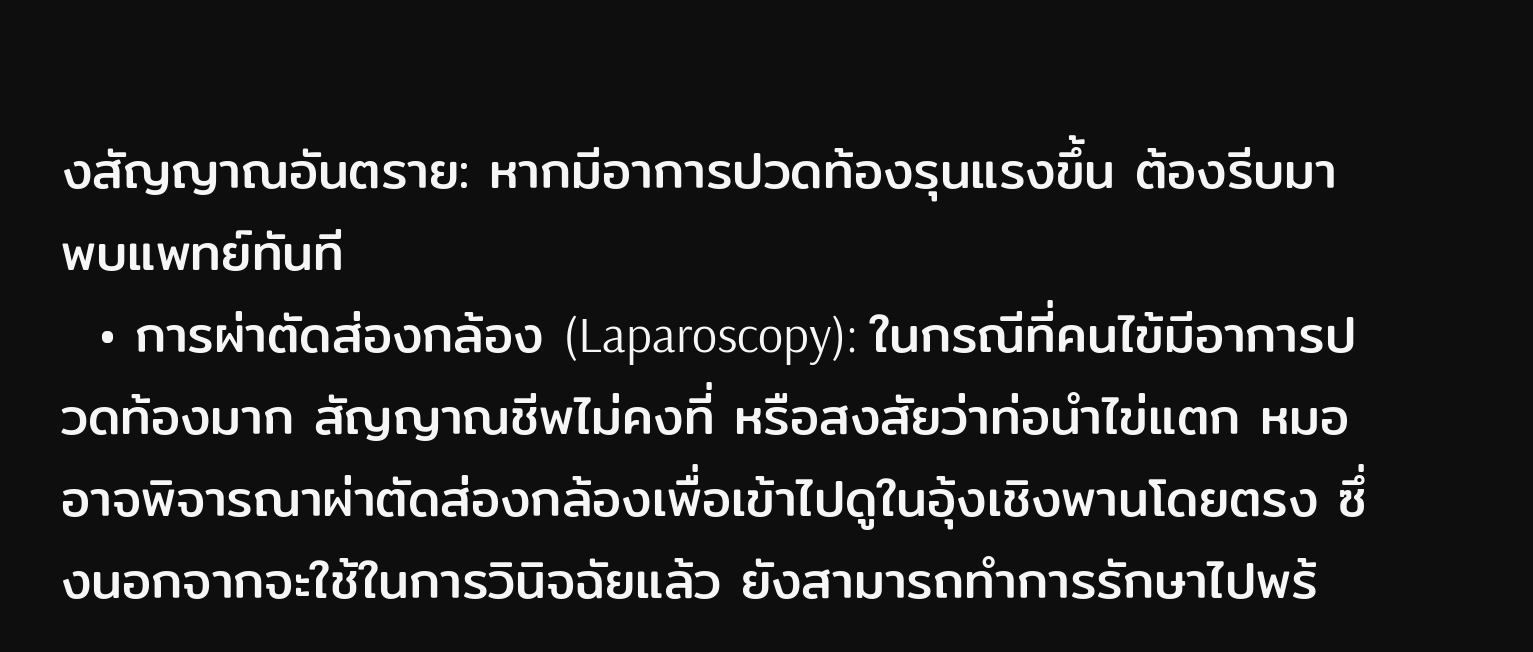งสัญญาณอันตราย: หากมีอาการปวดท้องรุนแรงขึ้น ต้องรีบมาพบแพทย์ทันที
  • การผ่าตัดส่องกล้อง (Laparoscopy): ในกรณีที่คนไข้มีอาการปวดท้องมาก สัญญาณชีพไม่คงที่ หรือสงสัยว่าท่อนำไข่แตก หมออาจพิจารณาผ่าตัดส่องกล้องเพื่อเข้าไปดูในอุ้งเชิงพานโดยตรง ซึ่งนอกจากจะใช้ในการวินิจฉัยแล้ว ยังสามารถทำการรักษาไปพร้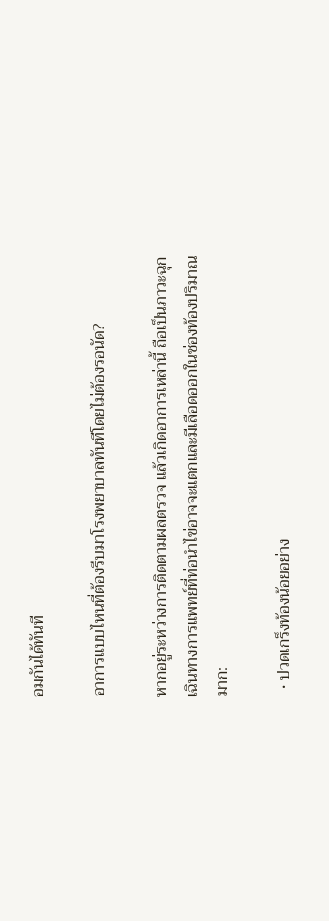อมกันได้ทันที

อาการแบบไหนที่ต้องรีบมาโรงพยาบาลทันทีโดยไม่ต้องรอนัด?

หากอยู่ระหว่างการติดตามผลตรวจ แล้วเกิดอาการเหล่านี้ ถือเป็นภาวะฉุกเฉินทางการแพทย์ที่ท่อนำไข่อาจจะแตกและมีเลือดออกในช่องท้องปริมาณมาก:

  • ปวดเกร็งท้องน้อยอย่าง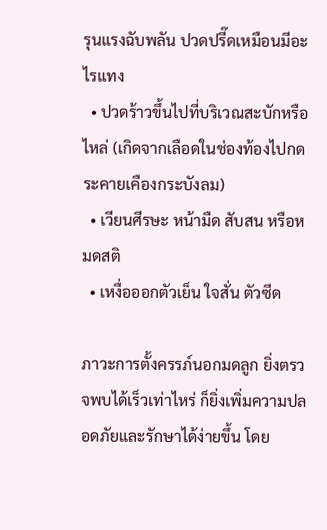รุนแรงฉับพลัน ปวดปรี๊ดเหมือนมีอะไรแทง
  • ปวดร้าวขึ้นไปที่บริเวณสะบักหรือไหล่ (เกิดจากเลือดในช่องท้องไปกดระคายเคืองกระบังลม)
  • เวียนศีรษะ หน้ามืด สับสน หรือหมดสติ
  • เหงื่อออกตัวเย็น ใจสั่น ตัวซีด

ภาวะการตั้งครรภ์นอกมดลูก ยิ่งตรวจพบได้เร็วเท่าไหร่ ก็ยิ่งเพิ่มความปลอดภัยและรักษาได้ง่ายขึ้น โดย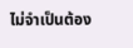ไม่จำเป็นต้อง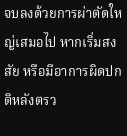จบลงด้วยการผ่าตัดใหญ่เสมอไป หากเริ่มสงสัย หรือมีอาการผิดปกติหลังตรว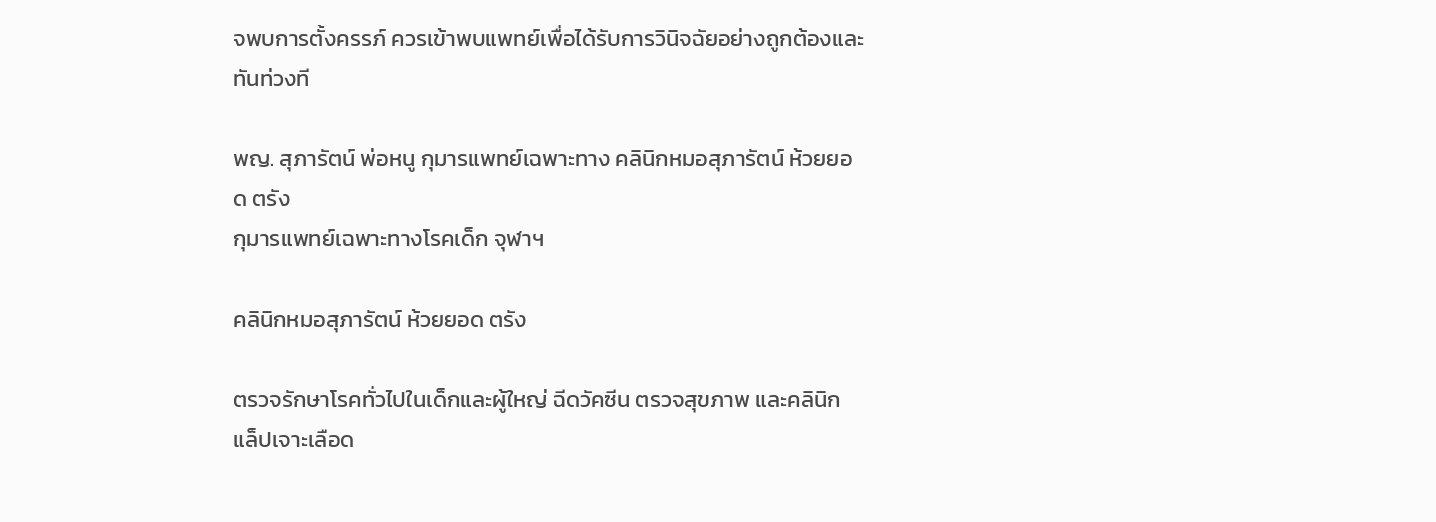จพบการตั้งครรภ์ ควรเข้าพบแพทย์เพื่อได้รับการวินิจฉัยอย่างถูกต้องและทันท่วงที

พญ. สุภารัตน์ พ่อหนู กุมารแพทย์เฉพาะทาง คลินิกหมอสุภารัตน์ ห้วยยอด ตรัง
กุมารแพทย์เฉพาะทางโรคเด็ก จุฬาฯ

คลินิกหมอสุภารัตน์ ห้วยยอด ตรัง

ตรวจรักษาโรคทั่วไปในเด็กและผู้ใหญ่ ฉีดวัคซีน ตรวจสุขภาพ และคลินิกแล็ปเจาะเลือด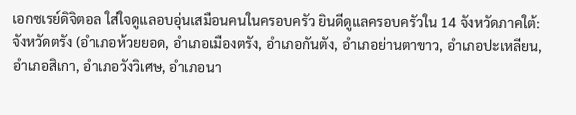เอกซเรย์ดิจิตอล ใส่ใจดูแลอบอุ่นเสมือนคนในครอบครัว ยินดีดูแลครอบครัวใน 14 จังหวัดภาคใต้: จังหวัดตรัง (อำเภอห้วยยอด, อำเภอเมืองตรัง, อำเภอกันตัง, อำเภอย่านตาขาว, อำเภอปะเหลียน, อำเภอสิเกา, อำเภอวังวิเศษ, อำเภอนา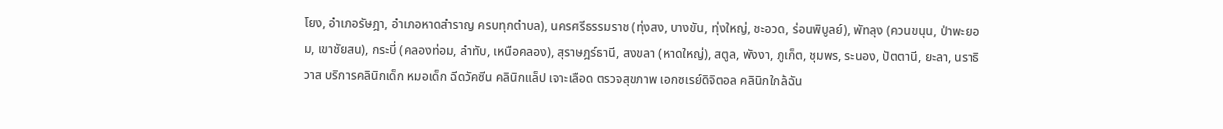โยง, อำเภอรัษฎา, อำเภอหาดสำราญ ครบทุกตำบล), นครศรีธรรมราช (ทุ่งสง, บางขัน, ทุ่งใหญ่, ชะอวด, ร่อนพิบูลย์), พัทลุง (ควนขนุน, ป่าพะยอม, เขาชัยสน), กระบี่ (คลองท่อม, ลำทับ, เหนือคลอง), สุราษฎร์ธานี, สงขลา (หาดใหญ่), สตูล, พังงา, ภูเก็ต, ชุมพร, ระนอง, ปัตตานี, ยะลา, นราธิวาส บริการคลินิกเด็ก หมอเด็ก ฉีดวัคซีน คลินิกแล็ป เจาะเลือด ตรวจสุขภาพ เอกซเรย์ดิจิตอล คลินิกใกล้ฉัน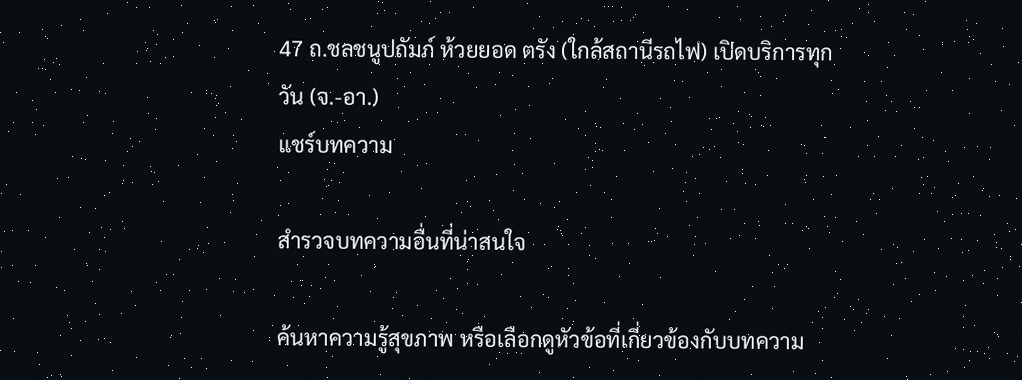47 ถ.ชลชนูปถัมภ์ ห้วยยอด ตรัง (ใกล้สถานีรถไฟ) เปิดบริการทุกวัน (จ.-อา.)
แชร์บทความ

สำรวจบทความอื่นที่น่าสนใจ

ค้นหาความรู้สุขภาพ หรือเลือกดูหัวข้อที่เกี่ยวข้องกับบทความ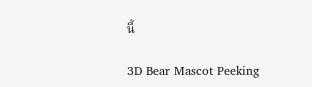นี้

3D Bear Mascot Peeking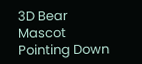3D Bear Mascot Pointing Down